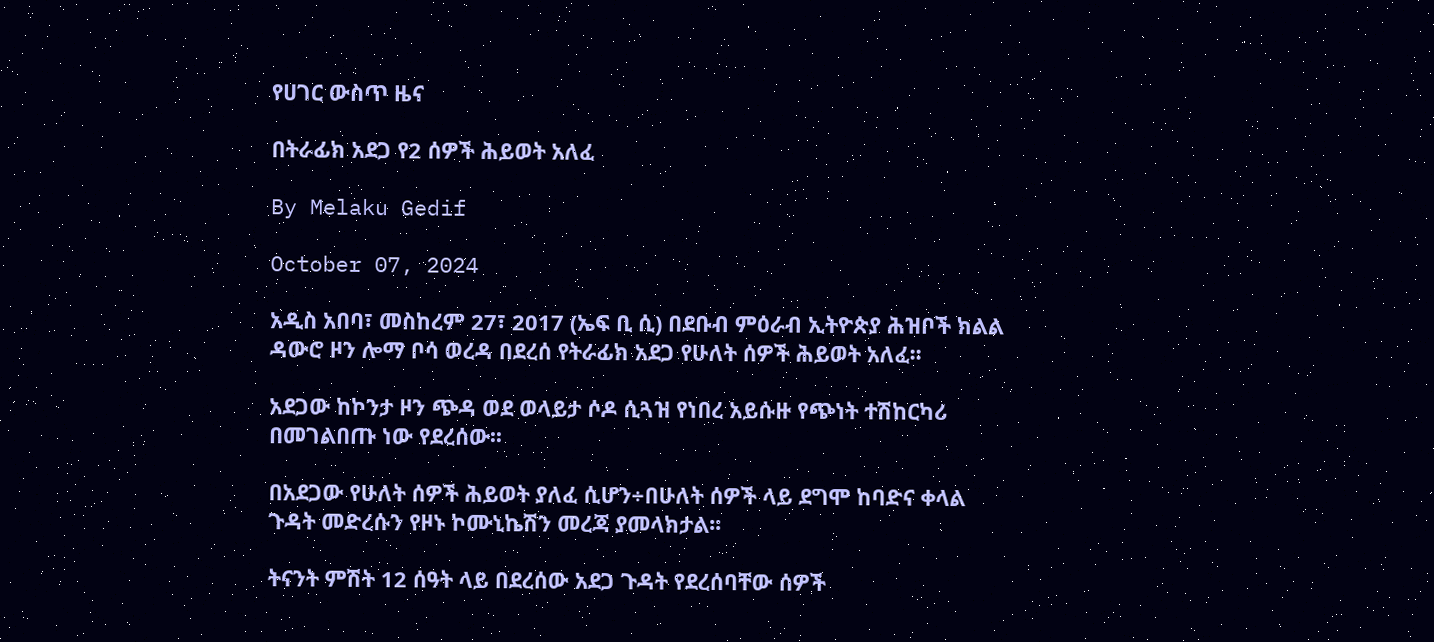የሀገር ውስጥ ዜና

በትራፊክ አደጋ የ2 ሰዎች ሕይወት አለፈ

By Melaku Gedif

October 07, 2024

አዲስ አበባ፣ መስከረም 27፣ 2017 (ኤፍ ቢ ሲ) በደቡብ ምዕራብ ኢትዮጵያ ሕዝቦች ክልል ዳውሮ ዞን ሎማ ቦሳ ወረዳ በደረሰ የትራፊክ አደጋ የሁለት ሰዎች ሕይወት አለፈ፡፡

አደጋው ከኮንታ ዞን ጭዳ ወደ ወላይታ ሶዶ ሲጓዝ የነበረ አይሱዙ የጭነት ተሽከርካሪ በመገልበጡ ነው የደረሰው፡፡

በአደጋው የሁለት ሰዎች ሕይወት ያለፈ ሲሆን÷በሁለት ሰዎች ላይ ደግሞ ከባድና ቀላል ጉዳት መድረሱን የዞኑ ኮሙኒኬሽን መረጃ ያመላክታል፡፡

ትናንት ምሽት 12 ሰዓት ላይ በደረሰው አደጋ ጉዳት የደረሰባቸው ሰዎች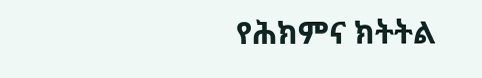የሕክምና ክትትል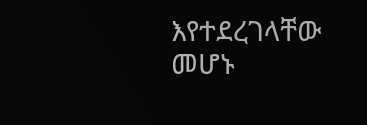እየተደረገላቸው መሆኑ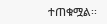ተጠቁሟል፡፡